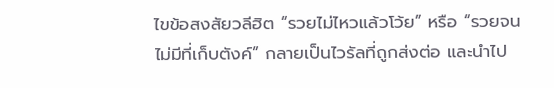ไขข้อสงสัยวลีฮิต “รวยไม่ไหวแล้วโว้ย” หรือ “รวยจนไม่มีที่เก็บตังค์” กลายเป็นไวรัลที่ถูกส่งต่อ และนำไป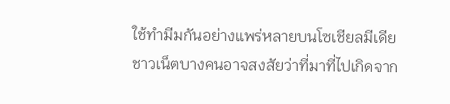ใช้ทำมีมกันอย่างแพร่หลายบนโซเชียลมีเดีย ชาวเน็ตบางคนอาจสงสัยว่าที่มาที่ไปเกิดจาก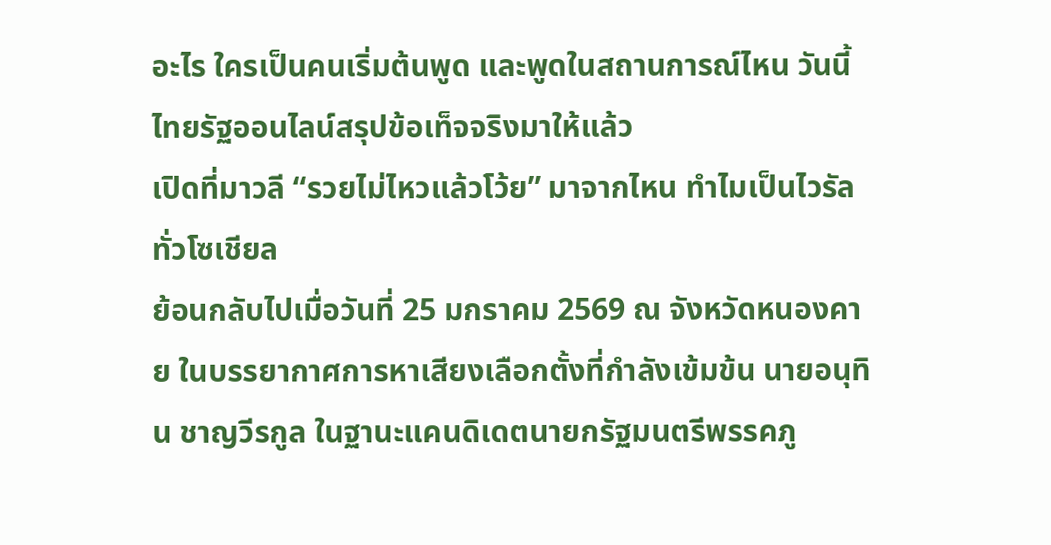อะไร ใครเป็นคนเริ่มต้นพูด และพูดในสถานการณ์ไหน วันนี้ไทยรัฐออนไลน์สรุปข้อเท็จจริงมาให้แล้ว
เปิดที่มาวลี “รวยไม่ไหวแล้วโว้ย” มาจากไหน ทำไมเป็นไวรัลทั่วโซเชียล
ย้อนกลับไปเมื่อวันที่ 25 มกราคม 2569 ณ จังหวัดหนองคาย ในบรรยากาศการหาเสียงเลือกตั้งที่กำลังเข้มข้น นายอนุทิน ชาญวีรกูล ในฐานะแคนดิเดตนายกรัฐมนตรีพรรคภู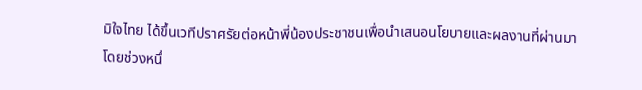มิใจไทย ได้ขึ้นเวทีปราศรัยต่อหน้าพี่น้องประชาชนเพื่อนำเสนอนโยบายและผลงานที่ผ่านมา
โดยช่วงหนึ่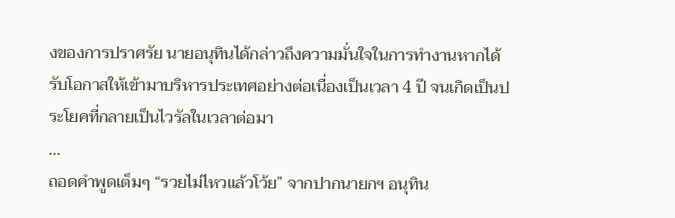งของการปราศรัย นายอนุทินได้กล่าวถึงความมั่นใจในการทำงานหากได้รับโอกาสให้เข้ามาบริหารประเทศอย่างต่อเนื่องเป็นเวลา 4 ปี จนเกิดเป็นประโยคที่กลายเป็นไวรัลในเวลาต่อมา
...
ถอดคำพูดเต็มๆ “รวยไม่ไหวแล้วโว้ย” จากปากนายกฯ อนุทิน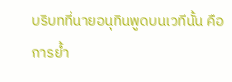บริบทที่นายอนุทินพูดบนเวทีนั้น คือการย้ำ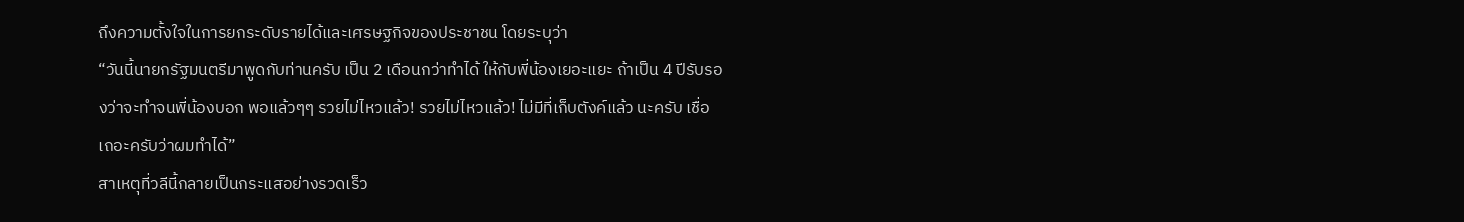ถึงความตั้งใจในการยกระดับรายได้และเศรษฐกิจของประชาชน โดยระบุว่า
“วันนี้นายกรัฐมนตรีมาพูดกับท่านครับ เป็น 2 เดือนกว่าทำได้ ให้กับพี่น้องเยอะแยะ ถ้าเป็น 4 ปีรับรองว่าจะทำจนพี่น้องบอก พอแล้วๆๆ รวยไม่ไหวแล้ว! รวยไม่ไหวแล้ว! ไม่มีที่เก็บตังค์แล้ว นะครับ เชื่อเถอะครับว่าผมทำได้”
สาเหตุที่วลีนี้กลายเป็นกระแสอย่างรวดเร็ว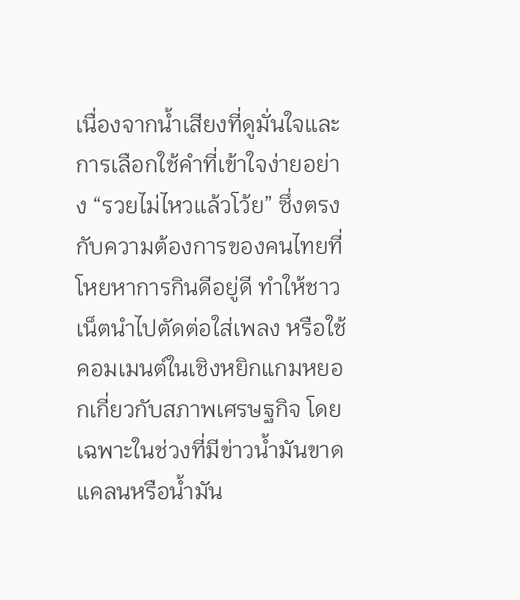เนื่องจากน้ำเสียงที่ดูมั่นใจและการเลือกใช้คำที่เข้าใจง่ายอย่าง “รวยไม่ไหวแล้วโว้ย” ซึ่งตรงกับความต้องการของคนไทยที่โหยหาการกินดีอยู่ดี ทำให้ชาวเน็ตนำไปตัดต่อใส่เพลง หรือใช้คอมเมนต์ในเชิงหยิกแกมหยอกเกี่ยวกับสภาพเศรษฐกิจ โดยเฉพาะในช่วงที่มีข่าวน้ำมันขาดแคลนหรือน้ำมัน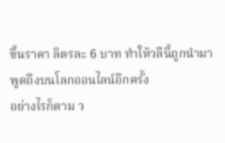ขึ้นราคา ลิตรละ 6 บาท ทำให้วลีนี้ถูกนำมาพูดถึงบนโลกออนไลน์อีกครั้ง
อย่างไรก็ตาม ว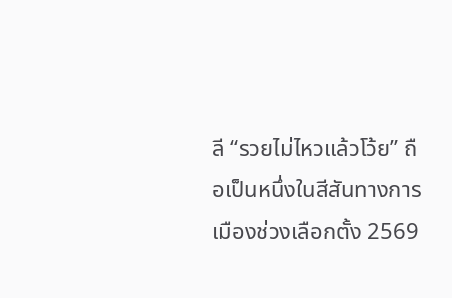ลี “รวยไม่ไหวแล้วโว้ย” ถือเป็นหนึ่งในสีสันทางการเมืองช่วงเลือกตั้ง 2569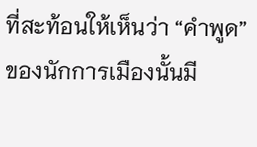ที่สะท้อนให้เห็นว่า “คำพูด” ของนักการเมืองนั้นมี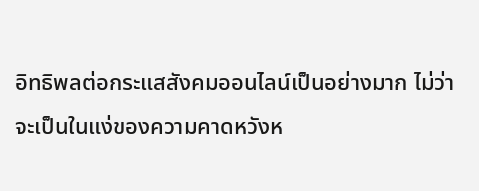อิทธิพลต่อกระแสสังคมออนไลน์เป็นอย่างมาก ไม่ว่าจะเป็นในแง่ของความคาดหวังห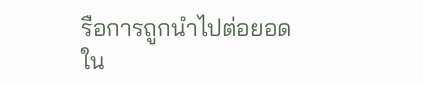รือการถูกนำไปต่อยอดใน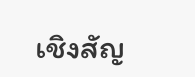เชิงสัญ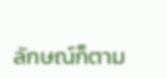ลักษณ์ก็ตาม